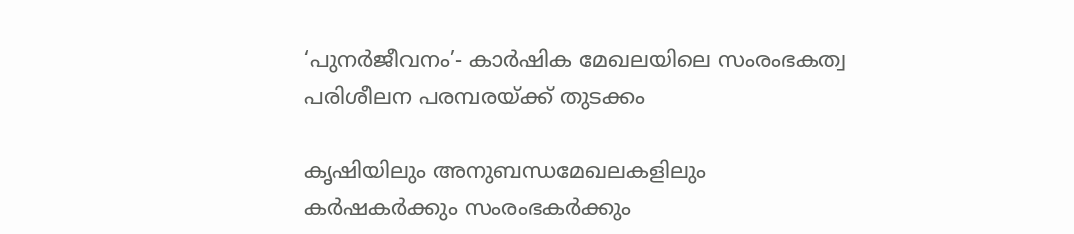‘പുനര്‍ജീവനം’- കാര്‍ഷിക മേഖലയിലെ സംരംഭകത്വ പരിശീലന പരമ്പരയ്ക്ക് തുടക്കം

കൃഷിയിലും അനുബന്ധമേഖലകളിലും കര്‍ഷകര്‍ക്കും സംരംഭകര്‍ക്കും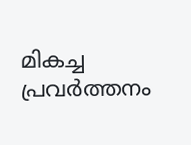മികച്ച പ്രവര്‍ത്തനം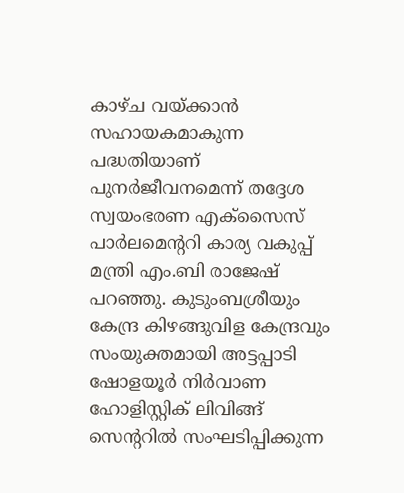കാഴ്ച വയ്ക്കാന്‍ സഹായകമാകുന്ന പദ്ധതിയാണ് പുനര്‍ജീവനമെന്ന് തദ്ദേശ സ്വയംഭരണ എക്സൈസ് പാര്‍ലമെന്‍ററി കാര്യ വകുപ്പ് മന്ത്രി എം.ബി രാജേഷ് പറഞ്ഞു. കുടുംബശ്രീയും കേന്ദ്ര കിഴങ്ങുവിള കേന്ദ്രവും സംയുക്തമായി അട്ടപ്പാടി ഷോളയൂര്‍ നിര്‍വാണ ഹോളിസ്റ്റിക് ലിവിങ്ങ് സെന്‍ററില്‍ സംഘടിപ്പിക്കുന്ന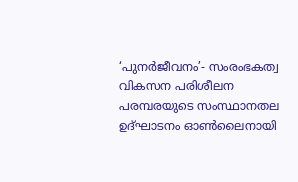‘പുനര്‍ജീവനം’- സംരംഭകത്വ വികസന പരിശീലന പരമ്പരയുടെ സംസ്ഥാനതല ഉദ്ഘാടനം ഓണ്‍ലൈനായി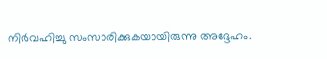നിര്‍വഹിച്ചു സംസാരിക്കുകയായിരുന്നു അദ്ദേഹം.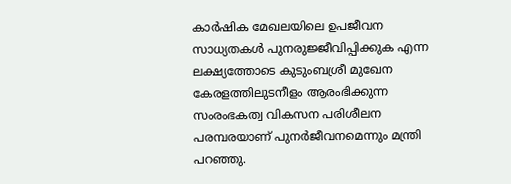കാര്‍ഷിക മേഖലയിലെ ഉപജീവന സാധ്യതകള്‍ പുനരുജ്ജീവിപ്പിക്കുക എന്ന ലക്ഷ്യത്തോടെ കുടുംബശ്രീ മുഖേന കേരളത്തിലുടനീളം ആരംഭിക്കുന്ന സംരംഭകത്വ വികസന പരിശീലന പരമ്പരയാണ് പുനര്‍ജീവനമെന്നും മന്ത്രി പറഞ്ഞു.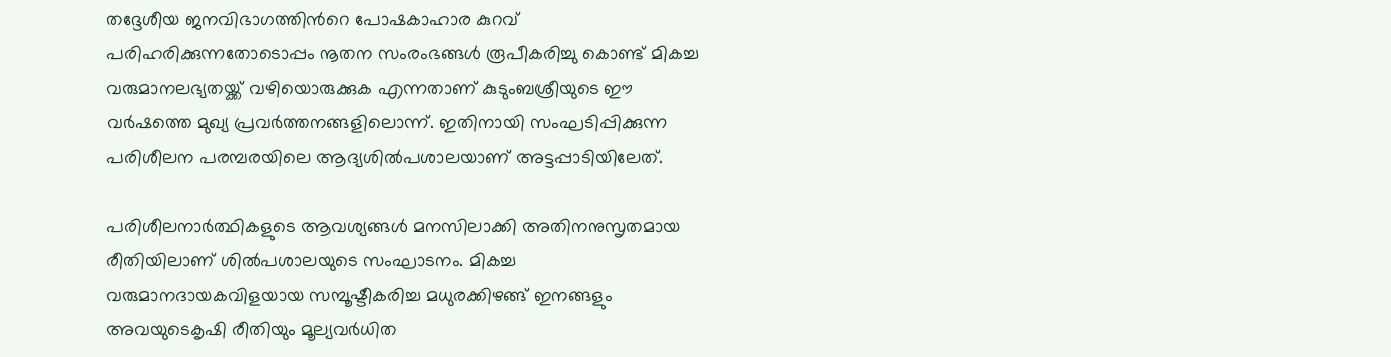തദ്ദേശീയ ജനവിഭാഗത്തിന്‍റെ പോഷകാഹാര കുറവ് പരിഹരിക്കുന്നതോടൊപ്പം നൂതന സംരംഭങ്ങള്‍ രൂപീകരിച്ചു കൊണ്ട് മികച്ച വരുമാനലഭ്യതയ്ക്ക് വഴിയൊരുക്കുക എന്നതാണ് കുടുംബശ്രീയുടെ ഈ വര്‍ഷത്തെ മുഖ്യ പ്രവര്‍ത്തനങ്ങളിലൊന്ന്. ഇതിനായി സംഘടിപ്പിക്കുന്ന പരിശീലന പരമ്പരയിലെ ആദ്യശില്‍പശാലയാണ് അട്ടപ്പാടിയിലേത്.

പരിശീലനാര്‍ത്ഥികളുടെ ആവശ്യങ്ങള്‍ മനസിലാക്കി അതിനനുസൃതമായ രീതിയിലാണ് ശില്‍പശാലയുടെ സംഘാടനം. മികച്ച വരുമാനദായകവിളയായ സമ്പൂഷ്ടീകരിച്ച മധുരക്കിഴങ്ങ് ഇനങ്ങളും അവയുടെകൃഷി രീതിയും മൂല്യവര്‍ധിത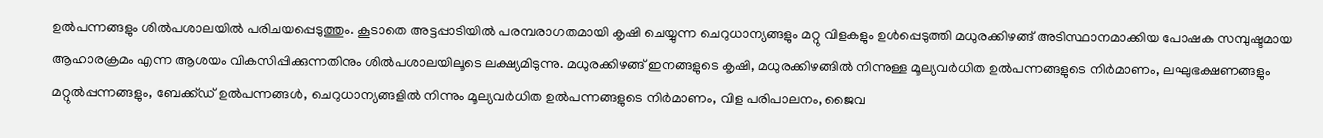ഉല്‍പന്നങ്ങളും ശില്‍പശാലയില്‍ പരിചയപ്പെടുത്തും. കൂടാതെ അട്ടപ്പാടിയില്‍ പരമ്പരാഗതമായി കൃഷി ചെയ്യുന്ന ചെറുധാന്യങ്ങളും മറ്റു വിളകളും ഉള്‍പ്പെടുത്തി മധുരക്കിഴങ്ങ് അടിസ്ഥാനമാക്കിയ പോഷക സമ്പുഷ്ടമായ ആഹാരക്രമം എന്ന ആശയം വികസിപ്പിക്കുന്നതിനും ശില്‍പശാലയിലൂടെ ലക്ഷ്യമിടുന്നു. മധുരക്കിഴങ്ങ് ഇനങ്ങളുടെ കൃഷി, മധുരക്കിഴങ്ങില്‍ നിന്നുള്ള മൂല്യവര്‍ധിത ഉല്‍പന്നങ്ങളുടെ നിര്‍മാണം, ലഘുഭക്ഷണങ്ങളും മറ്റുല്‍പ്പന്നങ്ങളും, ബേക്ക്ഡ് ഉല്‍പന്നങ്ങള്‍, ചെറുധാന്യങ്ങളില്‍ നിന്നും മൂല്യവര്‍ധിത ഉല്‍പന്നങ്ങളുടെ നിര്‍മാണം, വിള പരിപാലനം, ജൈവ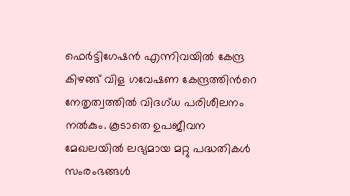ഫെര്‍ട്ടിഗേഷന്‍ എന്നിവയില്‍ കേന്ദ്ര കിഴങ്ങ് വിള ഗവേഷണ കേന്ദ്രത്തിന്‍റെ നേതൃത്വത്തില്‍ വിദഗ്ധ പരിശീലനം നല്‍കും. കൂടാതെ ഉപജീവന മേഖലയില്‍ ലഭ്യമായ മറ്റു പദ്ധതികള്‍ സംരംഭങ്ങള്‍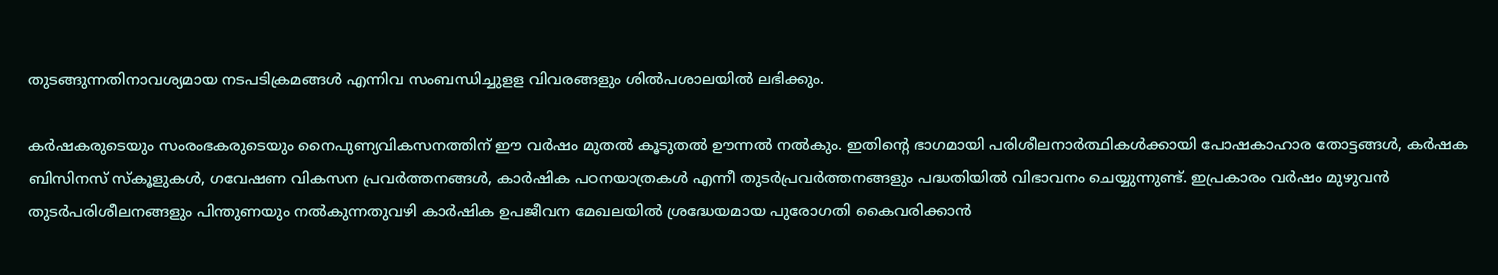തുടങ്ങുന്നതിനാവശ്യമായ നടപടിക്രമങ്ങള്‍ എന്നിവ സംബന്ധിച്ചുളള വിവരങ്ങളും ശില്‍പശാലയില്‍ ലഭിക്കും.

കര്‍ഷകരുടെയും സംരംഭകരുടെയും നൈപുണ്യവികസനത്തിന് ഈ വര്‍ഷം മുതല്‍ കൂടുതല്‍ ഊന്നല്‍ നല്‍കും. ഇതിന്‍റെ ഭാഗമായി പരിശീലനാര്‍ത്ഥികള്‍ക്കായി പോഷകാഹാര തോട്ടങ്ങള്‍, കര്‍ഷക ബിസിനസ് സ്കൂളുകള്‍, ഗവേഷണ വികസന പ്രവര്‍ത്തനങ്ങള്‍, കാര്‍ഷിക പഠനയാത്രകള്‍ എന്നീ തുടര്‍പ്രവര്‍ത്തനങ്ങളും പദ്ധതിയില്‍ വിഭാവനം ചെയ്യുന്നുണ്ട്. ഇപ്രകാരം വര്‍ഷം മുഴുവന്‍ തുടര്‍പരിശീലനങ്ങളും പിന്തുണയും നല്‍കുന്നതുവഴി കാര്‍ഷിക ഉപജീവന മേഖലയില്‍ ശ്രദ്ധേയമായ പുരോഗതി കൈവരിക്കാന്‍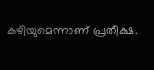കഴിയുമെന്നാണ് പ്രതീക്ഷ.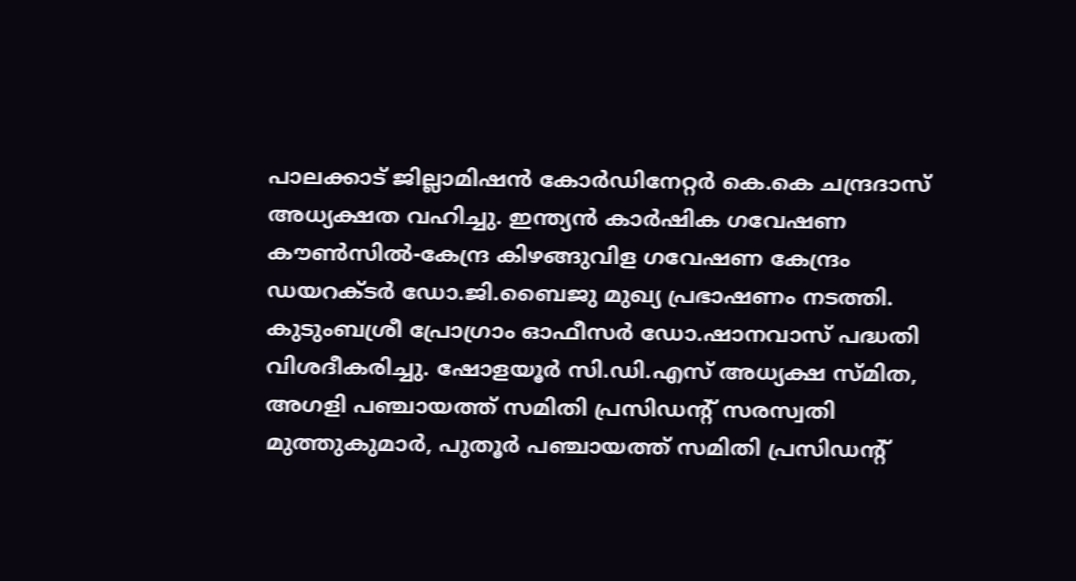പാലക്കാട് ജില്ലാമിഷന്‍ കോര്‍ഡിനേറ്റര്‍ കെ.കെ ചന്ദ്രദാസ് അധ്യക്ഷത വഹിച്ചു. ഇന്ത്യന്‍ കാര്‍ഷിക ഗവേഷണ കൗണ്‍സില്‍-കേന്ദ്ര കിഴങ്ങുവിള ഗവേഷണ കേന്ദ്രം ഡയറക്ടര്‍ ഡോ.ജി.ബൈജു മുഖ്യ പ്രഭാഷണം നടത്തി. കുടുംബശ്രീ പ്രോഗ്രാം ഓഫീസര്‍ ഡോ.ഷാനവാസ് പദ്ധതി വിശദീകരിച്ചു. ഷോളയൂര്‍ സി.ഡി.എസ് അധ്യക്ഷ സ്മിത, അഗളി പഞ്ചായത്ത് സമിതി പ്രസിഡന്‍റ് സരസ്വതി മുത്തുകുമാര്‍, പുതൂര്‍ പഞ്ചായത്ത് സമിതി പ്രസിഡന്‍റ്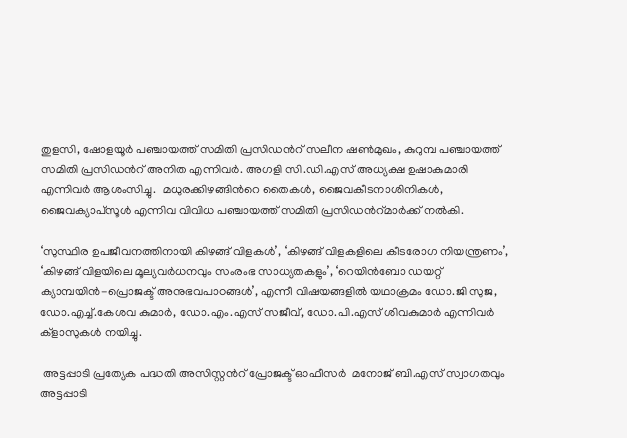തുളസി, ഷോളയൂര്‍ പഞ്ചായത്ത് സമിതി പ്രസിഡന്‍റ് സലീന ഷണ്‍മുഖം, കുറുമ്പ പഞ്ചായത്ത് സമിതി പ്രസിഡന്‍റ് അനിത എന്നിവര്‍. അഗളി സി.ഡി.എസ് അധ്യക്ഷ ഉഷാകുമാരി എന്നിവര്‍ ആശംസിച്ചു.  മധുരക്കിഴങ്ങിന്‍റെ തൈകള്‍, ജൈവകീടനാശിനികള്‍, ജൈവക്യാപ്സൂള്‍ എന്നിവ വിവിധ പഞ്ചായത്ത് സമിതി പ്രസിഡന്‍റ്മാര്‍ക്ക് നല്‍കി.

‘സുസ്ഥിര ഉപജീവനത്തിനായി കിഴങ്ങ് വിളകള്‍’, ‘കിഴങ്ങ് വിളകളിലെ കീടരോഗ നിയന്ത്രണം’, ‘കിഴങ്ങ് വിളയിലെ മൂല്യവര്‍ധനവും സംരംഭ സാധ്യതകളും’, ‘റെയിന്‍ബോ ഡയറ്റ് ക്യാമ്പയിന്‍-പ്രൊജക്ട് അനുഭവപാഠങ്ങള്‍’, എന്നീ വിഷയങ്ങളില്‍ യഥാക്രമം ഡോ.ജി സുജ, ഡോ.എച്ച്.കേശവ കുമാര്‍, ഡോ.എം.എസ് സജീവ്, ഡോ.പി.എസ് ശിവകുമാര്‍ എന്നിവര്‍ ക്ളാസുകള്‍ നയിച്ചു.

 അട്ടപ്പാടി പ്രത്യേക പദ്ധതി അസിസ്റ്റന്‍റ് പ്രോജക്ട് ഓഫീസര്‍  മനോജ് ബി.എസ് സ്വാഗതവും  അട്ടപ്പാടി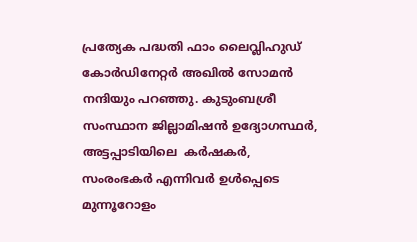പ്രത്യേക പദ്ധതി ഫാം ലൈവ്ലിഹുഡ് കോര്‍ഡിനേറ്റര്‍ അഖില്‍ സോമന്‍  നന്ദിയും പറഞ്ഞു. കുടുംബശ്രീ സംസ്ഥാന ജില്ലാമിഷന്‍ ഉദ്യോഗസ്ഥര്‍, അട്ടപ്പാടിയിലെ  കര്‍ഷകര്‍, സംരംഭകര്‍ എന്നിവര്‍ ഉള്‍പ്പെടെ മുന്നൂറോളം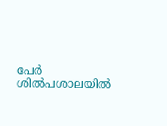പേര്‍ ശില്‍പശാലയില്‍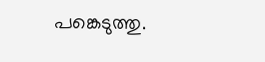പങ്കെടുത്തു.